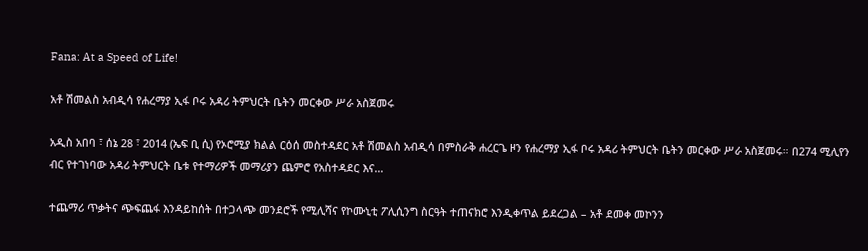Fana: At a Speed of Life!

አቶ ሽመልስ አብዲሳ የሐረማያ ኢፋ ቦሩ አዳሪ ትምህርት ቤትን መርቀው ሥራ አስጀመሩ

አዲስ አበባ ፣ ሰኔ 28 ፣ 2014 (ኤፍ ቢ ሲ) የኦሮሚያ ክልል ርዕሰ መስተዳደር አቶ ሽመልስ አብዲሳ በምስራቅ ሐረርጌ ዞን የሐረማያ ኢፋ ቦሩ አዳሪ ትምህርት ቤትን መርቀው ሥራ አስጀመሩ። በ274 ሚሊየን ብር የተገነባው አዳሪ ትምህርት ቤቱ የተማሪዎች መማሪያን ጨምሮ የአስተዳደር እና…

ተጨማሪ ጥቃትና ጭፍጨፋ እንዳይከሰት በተጋላጭ መንደሮች የሚሊሻና የኮሙኒቲ ፖሊሲንግ ስርዓት ተጠናክሮ እንዲቀጥል ይደረጋል – አቶ ደመቀ መኮንን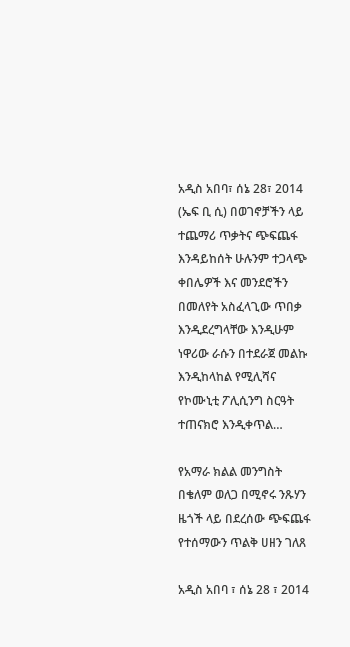አዲስ አበባ፣ ሰኔ 28፣ 2014 (ኤፍ ቢ ሲ) በወገኖቻችን ላይ ተጨማሪ ጥቃትና ጭፍጨፋ እንዳይከሰት ሁሉንም ተጋላጭ ቀበሌዎች እና መንደሮችን በመለየት አስፈላጊው ጥበቃ እንዲደረግላቸው እንዲሁም ነዋሪው ራሱን በተደራጀ መልኩ እንዲከላከል የሚሊሻና የኮሙኒቲ ፖሊሲንግ ስርዓት ተጠናክሮ እንዲቀጥል…

የአማራ ክልል መንግስት በቄለም ወለጋ በሚኖሩ ንጹሃን ዜጎች ላይ በደረሰው ጭፍጨፋ የተሰማውን ጥልቅ ሀዘን ገለጸ

አዲስ አበባ ፣ ሰኔ 28 ፣ 2014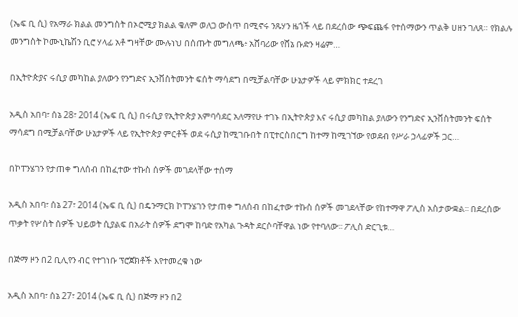(ኤፍ ቢ ሲ) የአማራ ክልል መንግስት በኦሮሚያ ክልል ቄለም ወለጋ ውስጥ በሚኖሩ ንጹሃን ዜጎች ላይ በደረሰው ጭፍጨፋ የተሰማውን ጥልቅ ሀዘን ገለጸ። የክልሉ መንግስት ኮሙኒኬሽን ቢሮ ሃላፊ አቶ ግዛቸው ሙሉነህ በሰጡት መግለጫ፥ አሸባሪው የሸኔ ቡድን ዛሬም…

በኢትዮጵያና ሩሲያ መካከል ያለውን የንግድና ኢንቨስትመንት ፍሰት ማሳደግ በሚቻልባቸው ሁኔታዎች ላይ ምክክር ተደረገ

አዲስ አበባ፣ ሰኔ 28፣ 2014 (ኤፍ ቢ ሲ) በሩሲያ የኢትዮጵያ አምባሳደር አለማየሁ ተገኑ በኢትዮጵያ እና ሩሲያ መካከል ያለውን የንግድና ኢንቨስትመንት ፍሰት ማሳደግ በሚቻልባቸው ሁኔታዎች ላይ የኢትዮጵያ ምርቶች ወደ ሩሲያ ከሚገቡበት በፒተርስበርግ ከተማ ከሚገኘው የወደብ የሥራ ኃላፊዎች ጋር…

በኮፐንሄገን የታጠቀ ግለሰብ በከፈተው ተኩስ ሰዎች መገደላቸው ተሰማ

አዲስ አበባ፣ ሰኔ 27፣ 2014 (ኤፍ ቢ ሲ) በዴንማርክ ኮፐንሄገን የታጠቀ ግለሰብ በከፈተው ተኩስ ሰዎች መገደላቸው የከተማዋ ፖሊስ አስታውቋል፡፡ በደረሰው ጥቃት የሦስት ሰዎች ህይወት ሲያልፍ በአራት ሰዎች ደግሞ ከባድ የአካል ጉዳት ደርሶባቸዋል ነው የተባለው፡፡ ፖሊስ ድርጊቱ…

በጅማ ዞን በ2 ቢሊየን ብር የተገነቡ ፕሮጀክቶች እየተመረቁ ነው

አዲስ አበባ፣ ሰኔ 27፣ 2014 (ኤፍ ቢ ሲ) በጅማ ዞን በ2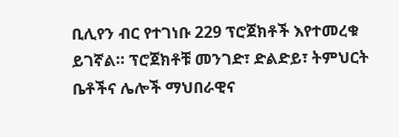ቢሊየን ብር የተገነቡ 229 ፕሮጀክቶች እየተመረቁ ይገኛል። ፕሮጀክቶቹ መንገድ፣ ድልድይ፣ ትምህርት ቤቶችና ሌሎች ማህበራዊና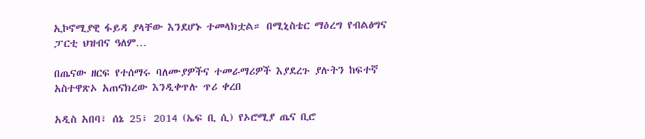ኢኮኖሚያዊ ፋይዳ ያላቸው እንደሆኑ ተመላክቷል። በሚኒስቴር ማዕረግ የብልፅግና ፓርቲ ህዝብና ዓለም…

በጤናው ዘርፍ የተሰማሩ ባለሙያዎችና ተመራማሪዎች እያደረጉ ያሉትን ከፍተኛ አስተዋጽኦ አጠናክረው እንዲቀጥሉ ጥሪ ቀረበ

አዲስ አበባ፣ ሰኔ 25፣ 2014 (ኤፍ ቢ ሲ) የኦሮሚያ ጤና ቢሮ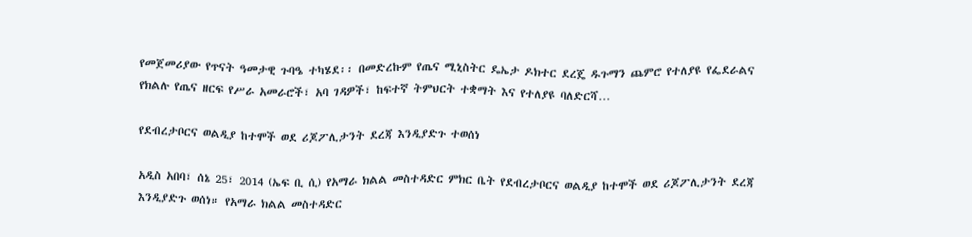የመጀመሪያው የጥናት ዓመታዊ ጉባዔ ተካሄደ፡፡ በመድረኩም የጤና ሚኒስትር ዴኤታ ዶክተር ደረጄ ዱጉማን ጨምሮ የተለያዩ የፌደራልና የክልሉ የጤና ዘርፍ የሥራ አመራሮች፣ አባ ገዳዎች፣ ከፍተኛ ትምህርት ተቋማት እና የተለያዩ ባለድርሻ…

የደብረታቦርና ወልዲያ ከተሞች ወደ ሪጆፖሊታንት ደረጃ እንዲያድጉ ተወሰነ

አዲስ አበባ፣ ሰኔ 25፣ 2014 (ኤፍ ቢ ሲ) የአማራ ክልል መስተዳድር ምክር ቤት የደብረታቦርና ወልዲያ ከተሞች ወደ ሪጆፖሊታንት ደረጃ እንዲያድጉ ወሰነ። የአማራ ክልል መስተዳድር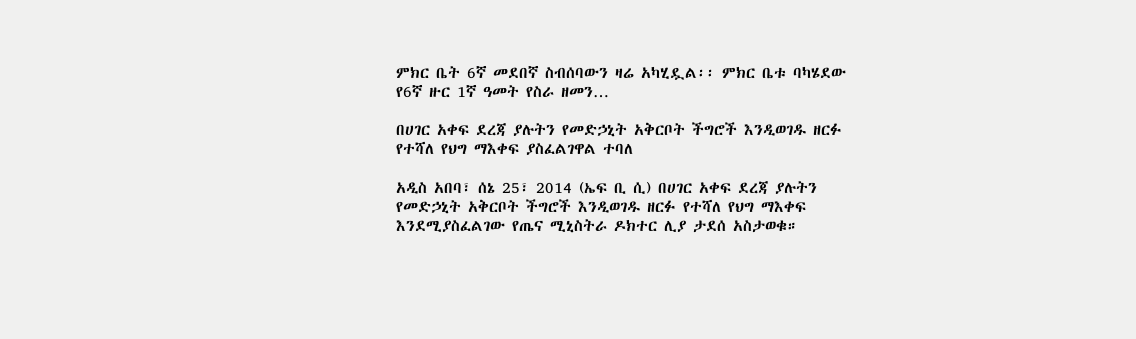ምክር ቤት 6ኛ መደበኛ ስብሰባውን ዛሬ አካሂዷል፡፡ ምክር ቤቱ ባካሄደው የ6ኛ ዙር 1ኛ ዓመት የስራ ዘመን…

በሀገር አቀፍ ደረጃ ያሉትን የመድኃኒት አቅርቦት ችግሮች እንዲወገዱ ዘርፉ የተሻለ የህግ ማእቀፍ ያስፈልገዋል ተባለ

አዲስ አበባ፣ ሰኔ 25፣ 2014 (ኤፍ ቢ ሲ) በሀገር አቀፍ ደረጃ ያሉትን የመድኃኒት አቅርቦት ችግሮች እንዲወገዱ ዘርፉ የተሻለ የህግ ማእቀፍ እንደሚያስፈልገው የጤና ሚኒስትራ ዶክተር ሊያ ታደሰ አስታወቁ።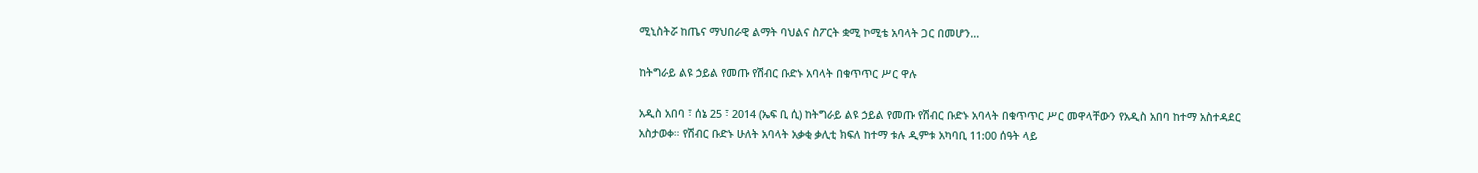ሚኒስትሯ ከጤና ማህበራዊ ልማት ባህልና ስፖርት ቋሚ ኮሚቴ አባላት ጋር በመሆን…

ከትግራይ ልዩ ኃይል የመጡ የሽብር ቡድኑ አባላት በቁጥጥር ሥር ዋሉ

አዲስ አበባ ፣ ሰኔ 25 ፣ 2014 (ኤፍ ቢ ሲ) ከትግራይ ልዩ ኃይል የመጡ የሽብር ቡድኑ አባላት በቁጥጥር ሥር መዋላቸውን የአዲስ አበባ ከተማ አስተዳደር አስታወቀ። የሽብር ቡድኑ ሁለት አባላት አቃቂ ቃሊቲ ክፍለ ከተማ ቱሉ ዲምቱ አካባቢ 11:00 ሰዓት ላይ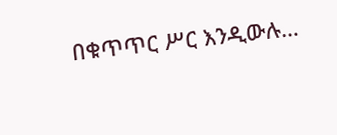በቁጥጥር ሥር እንዲውሉ…